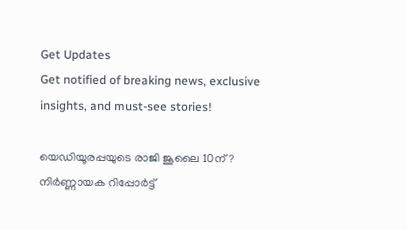Get Updates
Get notified of breaking news, exclusive insights, and must-see stories!

യെഡിയൂരപ്പയുടെ രാജി ജൂലൈ 10ന്? നിർണ്ണായക റിപ്പോർട്ട്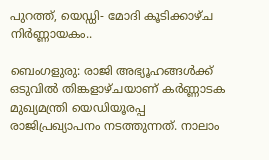പുറത്ത്, യെഡ്ഡി- മോദി കൂടിക്കാഴ്ച നിർണ്ണായകം..

ബെംഗളുരു: രാജി അഭ്യൂഹങ്ങൾക്ക് ഒടുവിൽ തിങ്കളാഴ്ചയാണ് കർണ്ണാടക മുഖ്യമന്ത്രി യെഡിയൂരപ്പ രാജിപ്രഖ്യാപനം നടത്തുന്നത്. നാലാം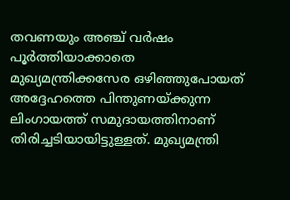തവണയും അഞ്ച് വർഷം പൂർത്തിയാക്കാതെ മുഖ്യമന്ത്രിക്കസേര ഒഴിഞ്ഞുപോയത് അദ്ദേഹത്തെ പിന്തുണയ്ക്കുന്ന ലിംഗായത്ത് സമുദായത്തിനാണ് തിരിച്ചടിയായിട്ടുള്ളത്. മുഖ്യമന്ത്രി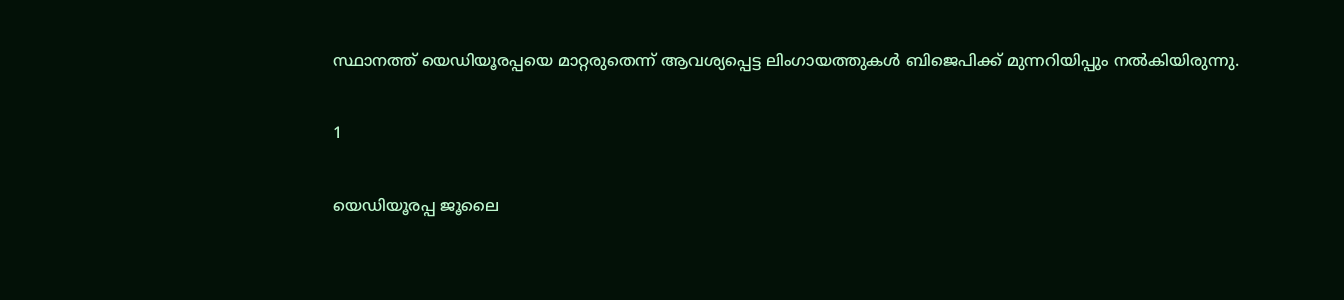സ്ഥാനത്ത് യെഡിയൂരപ്പയെ മാറ്റരുതെന്ന് ആവശ്യപ്പെട്ട ലിംഗായത്തുകൾ ബിജെപിക്ക് മുന്നറിയിപ്പും നൽകിയിരുന്നു.

1

യെഡിയൂരപ്പ ജൂലൈ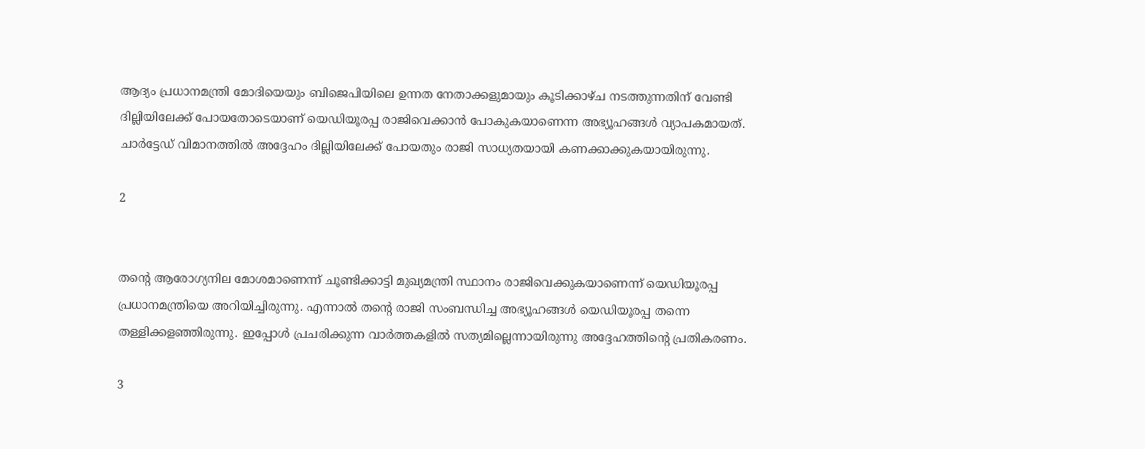ആദ്യം പ്രധാനമന്ത്രി മോദിയെയും ബിജെപിയിലെ ഉന്നത നേതാക്കളുമായും കൂടിക്കാഴ്ച നടത്തുന്നതിന് വേണ്ടി ദില്ലിയിലേക്ക് പോയതോടെയാണ് യെഡിയൂരപ്പ രാജിവെക്കാൻ പോകുകയാണെന്ന അഭ്യൂഹങ്ങൾ വ്യാപകമായത്. ചാർട്ടേഡ് വിമാനത്തിൽ അദ്ദേഹം ദില്ലിയിലേക്ക് പോയതും രാജി സാധ്യതയായി കണക്കാക്കുകയായിരുന്നു.

2


തന്റെ ആരോഗ്യനില മോശമാണെന്ന് ചൂണ്ടിക്കാട്ടി മുഖ്യമന്ത്രി സ്ഥാനം രാജിവെക്കുകയാണെന്ന് യെഡിയൂരപ്പ പ്രധാനമന്ത്രിയെ അറിയിച്ചിരുന്നു. എന്നാൽ തന്റെ രാജി സംബന്ധിച്ച അഭ്യൂഹങ്ങൾ യെഡിയൂരപ്പ തന്നെ തള്ളിക്കളഞ്ഞിരുന്നു. ഇപ്പോൾ പ്രചരിക്കുന്ന വാർത്തകളിൽ സത്യമില്ലെന്നായിരുന്നു അദ്ദേഹത്തിന്റെ പ്രതികരണം.

3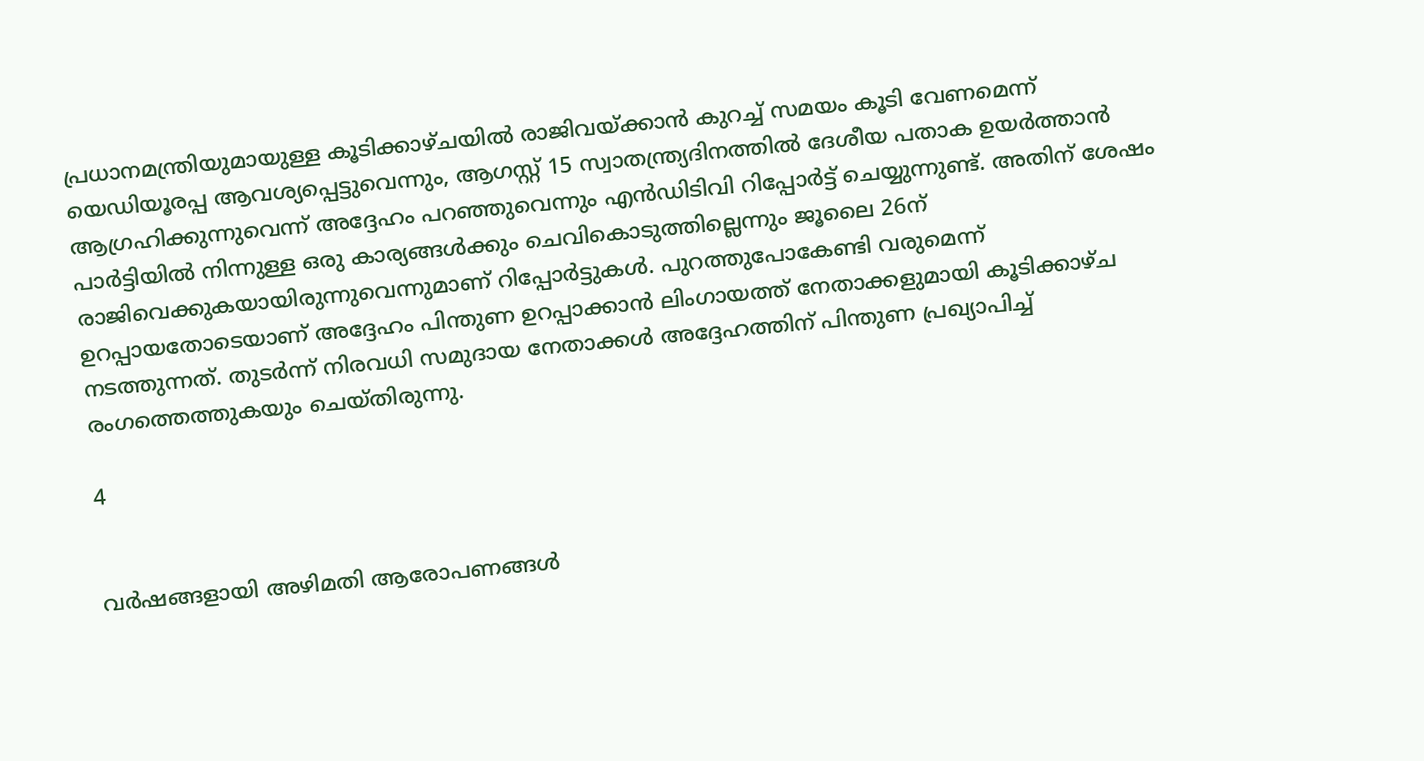പ്രധാനമന്ത്രിയുമായുള്ള കൂടിക്കാഴ്ചയിൽ രാജിവയ്ക്കാൻ കുറച്ച് സമയം കൂടി വേണമെന്ന് യെഡിയൂരപ്പ ആവശ്യപ്പെട്ടുവെന്നും, ആഗസ്റ്റ് 15 സ്വാതന്ത്ര്യദിനത്തിൽ ദേശീയ പതാക ഉയർത്താൻ ആഗ്രഹിക്കുന്നുവെന്ന് അദ്ദേഹം പറഞ്ഞുവെന്നും എൻഡിടിവി റിപ്പോർട്ട് ചെയ്യുന്നുണ്ട്. അതിന് ശേഷം പാർട്ടിയിൽ നിന്നുള്ള ഒരു കാര്യങ്ങൾക്കും ചെവികൊടുത്തില്ലെന്നും ജൂലൈ 26ന് രാജിവെക്കുകയായിരുന്നുവെന്നുമാണ് റിപ്പോർട്ടുകൾ. പുറത്തുപോകേണ്ടി വരുമെന്ന് ഉറപ്പായതോടെയാണ് അദ്ദേഹം പിന്തുണ ഉറപ്പാക്കാൻ ലിംഗായത്ത് നേതാക്കളുമായി കൂടിക്കാഴ്ച നടത്തുന്നത്. തുടർന്ന് നിരവധി സമുദായ നേതാക്കൾ അദ്ദേഹത്തിന് പിന്തുണ പ്രഖ്യാപിച്ച് രംഗത്തെത്തുകയും ചെയ്തിരുന്നു.

4


വർഷങ്ങളായി അഴിമതി ആരോപണങ്ങൾ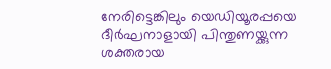നേരിട്ടെങ്കിലും യെഡിയൂരപ്പയെ ദീർഘനാളായി പിന്തുണയ്ക്കുന്ന ശക്തരായ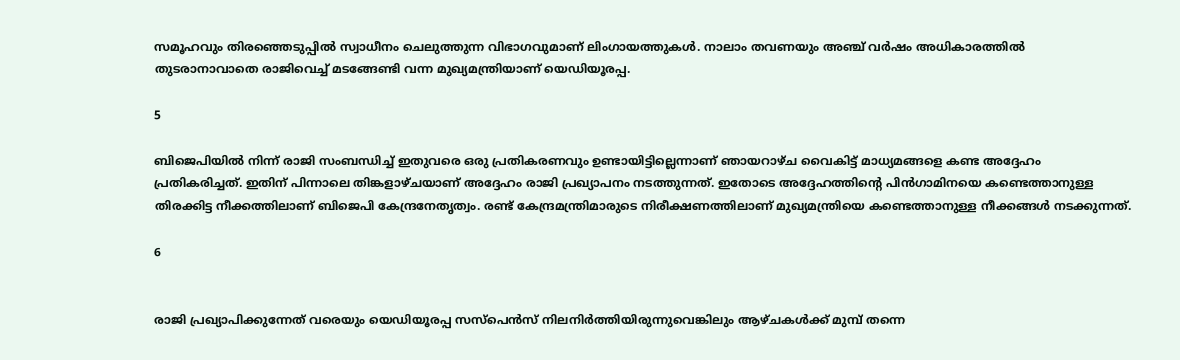സമൂഹവും തിരഞ്ഞെടുപ്പിൽ സ്വാധീനം ചെലുത്തുന്ന വിഭാഗവുമാണ് ലിംഗായത്തുകൾ. നാലാം തവണയും അഞ്ച് വർഷം അധികാരത്തിൽ തുടരാനാവാതെ രാജിവെച്ച് മടങ്ങേണ്ടി വന്ന മുഖ്യമന്ത്രിയാണ് യെഡിയൂരപ്പ.

5

ബിജെപിയിൽ നിന്ന് രാജി സംബന്ധിച്ച് ഇതുവരെ ഒരു പ്രതികരണവും ഉണ്ടായിട്ടില്ലെന്നാണ് ഞായറാഴ്ച വൈകിട്ട് മാധ്യമങ്ങളെ കണ്ട അദ്ദേഹം പ്രതികരിച്ചത്. ഇതിന് പിന്നാലെ തിങ്കളാഴ്ചയാണ് അദ്ദേഹം രാജി പ്രഖ്യാപനം നടത്തുന്നത്. ഇതോടെ അദ്ദേഹത്തിന്റെ പിൻഗാമിനയെ കണ്ടെത്താനുള്ള തിരക്കിട്ട നീക്കത്തിലാണ് ബിജെപി കേന്ദ്രനേതൃത്വം. രണ്ട് കേന്ദ്രമന്ത്രിമാരുടെ നിരീക്ഷണത്തിലാണ് മുഖ്യമന്ത്രിയെ കണ്ടെത്താനുള്ള നീക്കങ്ങൾ നടക്കുന്നത്.

6


രാജി പ്രഖ്യാപിക്കുന്നേത് വരെയും യെഡിയൂരപ്പ സസ്പെൻസ് നിലനിർത്തിയിരുന്നുവെങ്കിലും ആഴ്ചകൾക്ക് മുമ്പ് തന്നെ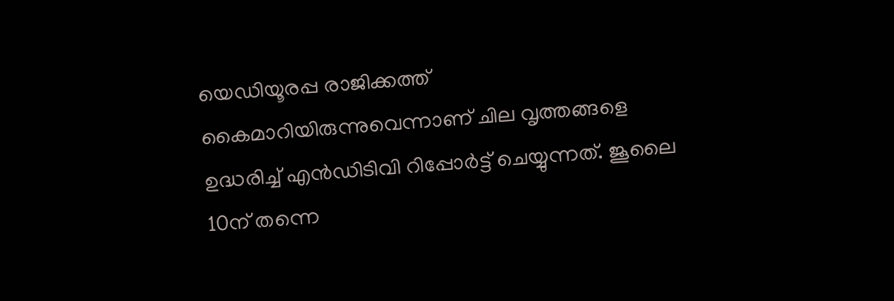യെഡിയൂരപ്പ രാജിക്കത്ത് കൈമാറിയിരുന്നുവെന്നാണ് ചില വൃത്തങ്ങളെ ഉദ്ധരിച്ച് എൻഡിടിവി റിപ്പോർട്ട് ചെയ്യുന്നത്. ജൂലൈ 10ന് തന്നെ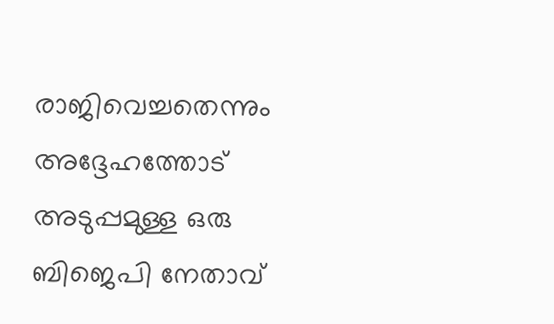രാജിവെച്ചതെന്നും അദ്ദേഹത്തോട് അടുപ്പമുള്ള ഒരു ബിജെപി നേതാവ്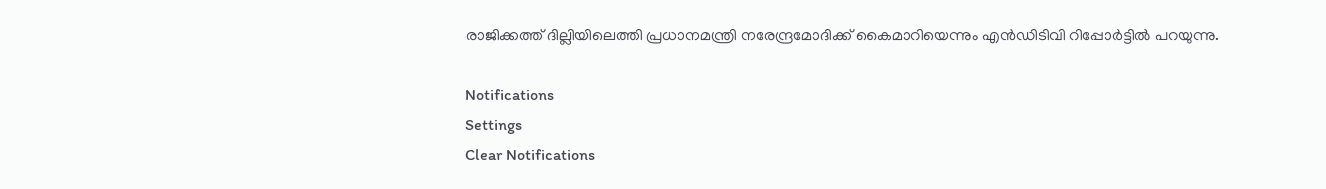രാജിക്കത്ത് ദില്ലിയിലെത്തി പ്രധാനമന്ത്രി നരേന്ദ്രമോദിക്ക് കൈമാറിയെന്നും എൻഡിടിവി റിപ്പോർട്ടിൽ പറയുന്നു.

Notifications
Settings
Clear Notifications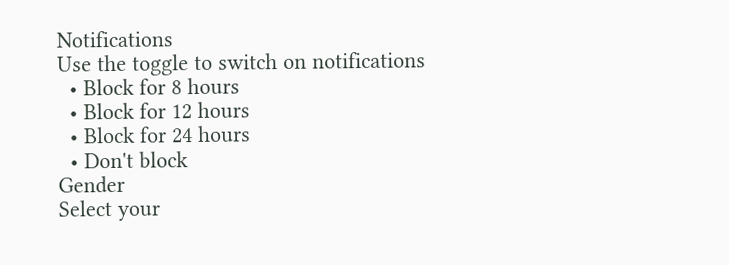Notifications
Use the toggle to switch on notifications
  • Block for 8 hours
  • Block for 12 hours
  • Block for 24 hours
  • Don't block
Gender
Select your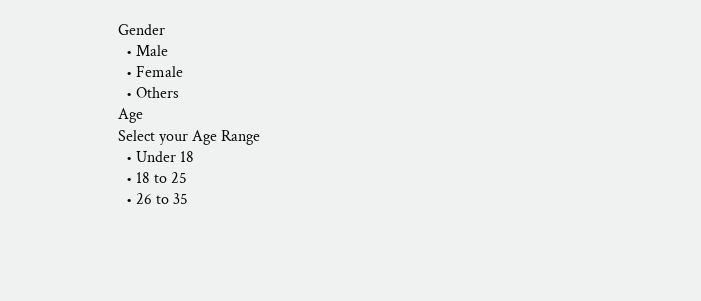Gender
  • Male
  • Female
  • Others
Age
Select your Age Range
  • Under 18
  • 18 to 25
  • 26 to 35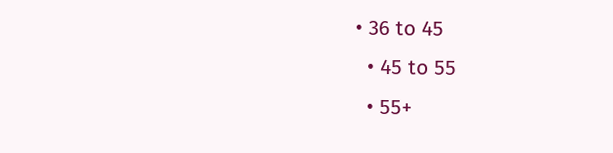• 36 to 45
  • 45 to 55
  • 55+